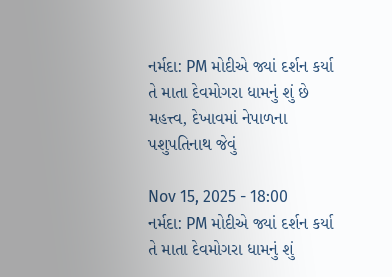નર્મદા: PM મોદીએ જ્યાં દર્શન કર્યા તે માતા દેવમોગરા ધામનું શું છે મહત્ત્વ, દેખાવમાં નેપાળના પશુપતિનાથ જેવું

Nov 15, 2025 - 18:00
નર્મદા: PM મોદીએ જ્યાં દર્શન કર્યા તે માતા દેવમોગરા ધામનું શું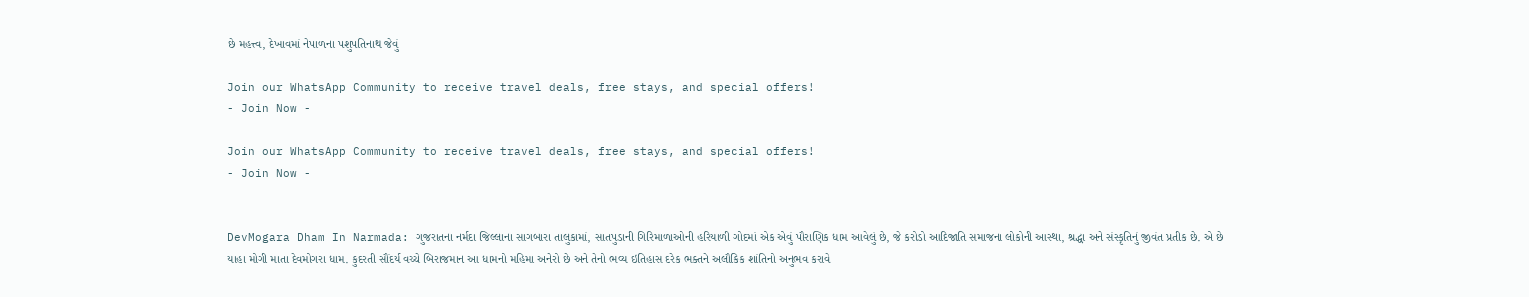છે મહત્ત્વ, દેખાવમાં નેપાળના પશુપતિનાથ જેવું

Join our WhatsApp Community to receive travel deals, free stays, and special offers!
- Join Now -

Join our WhatsApp Community to receive travel deals, free stays, and special offers!
- Join Now -


DevMogara Dham In Narmada: ગુજરાતના નર્મદા જિલ્લાના સાગબારા તાલુકામાં, સાતપુડાની ગિરિમાળાઓની હરિયાળી ગોદમાં એક એવું પૌરાણિક ધામ આવેલું છે, જે કરોડો આદિજાતિ સમાજના લોકોની આસ્થા, શ્રદ્ધા અને સંસ્કૃતિનું જીવંત પ્રતીક છે. એ છે યાહા મોગી માતા દેવમોગરા ધામ. કુદરતી સૌંદર્ય વચ્ચે બિરાજમાન આ ધામનો મહિમા અનેરો છે અને તેનો ભવ્ય ઇતિહાસ દરેક ભક્તને અલૌકિક શાંતિનો અનુભવ કરાવે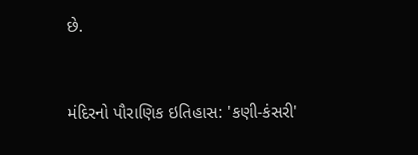છે.


મંદિરનો પૌરાણિક ઇતિહાસ: 'કણી-કંસરી'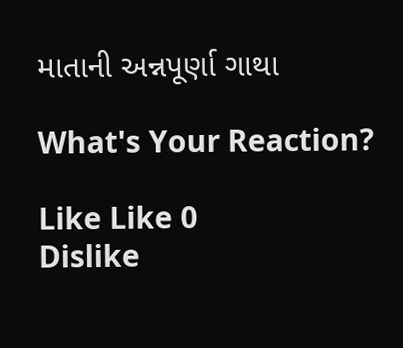માતાની અન્નપૂર્ણા ગાથા

What's Your Reaction?

Like Like 0
Dislike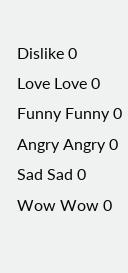Dislike 0
Love Love 0
Funny Funny 0
Angry Angry 0
Sad Sad 0
Wow Wow 0